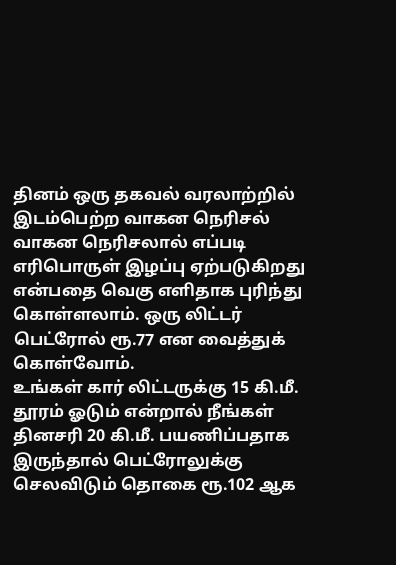தினம் ஒரு தகவல் வரலாற்றில் இடம்பெற்ற வாகன நெரிசல்
வாகன நெரிசலால் எப்படி எரிபொருள் இழப்பு ஏற்படுகிறது என்பதை வெகு எளிதாக புரிந்து கொள்ளலாம். ஒரு லிட்டர் பெட்ரோல் ரூ.77 என வைத்துக் கொள்வோம்.
உங்கள் கார் லிட்டருக்கு 15 கி.மீ. தூரம் ஓடும் என்றால் நீங்கள் தினசரி 20 கி.மீ. பயணிப்பதாக இருந்தால் பெட்ரோலுக்கு செலவிடும் தொகை ரூ.102 ஆக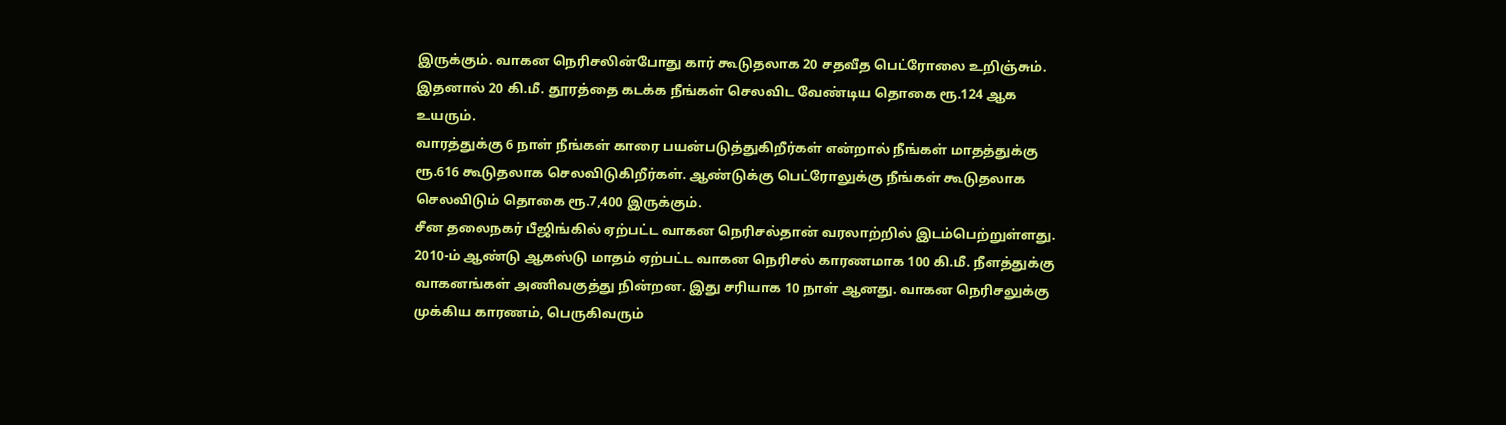இருக்கும். வாகன நெரிசலின்போது கார் கூடுதலாக 20 சதவீத பெட்ரோலை உறிஞ்சும். இதனால் 20 கி.மீ. தூரத்தை கடக்க நீங்கள் செலவிட வேண்டிய தொகை ரூ.124 ஆக உயரும்.
வாரத்துக்கு 6 நாள் நீங்கள் காரை பயன்படுத்துகிறீர்கள் என்றால் நீங்கள் மாதத்துக்கு ரூ.616 கூடுதலாக செலவிடுகிறீர்கள். ஆண்டுக்கு பெட்ரோலுக்கு நீங்கள் கூடுதலாக செலவிடும் தொகை ரூ.7,400 இருக்கும்.
சீன தலைநகர் பீஜிங்கில் ஏற்பட்ட வாகன நெரிசல்தான் வரலாற்றில் இடம்பெற்றுள்ளது.
2010-ம் ஆண்டு ஆகஸ்டு மாதம் ஏற்பட்ட வாகன நெரிசல் காரணமாக 100 கி.மீ. நீளத்துக்கு வாகனங்கள் அணிவகுத்து நின்றன. இது சரியாக 10 நாள் ஆனது. வாகன நெரிசலுக்கு முக்கிய காரணம், பெருகிவரும்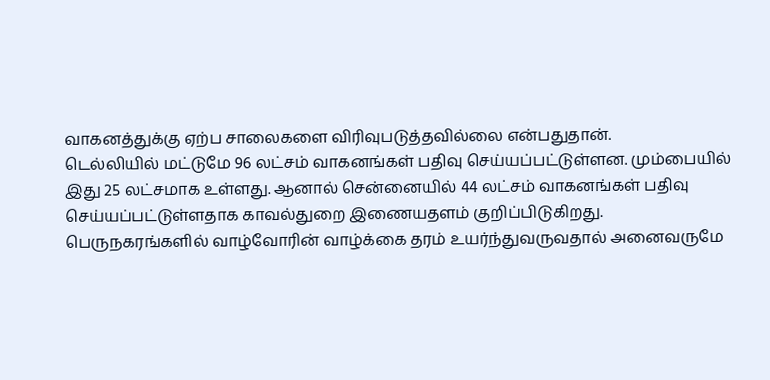வாகனத்துக்கு ஏற்ப சாலைகளை விரிவுபடுத்தவில்லை என்பதுதான்.
டெல்லியில் மட்டுமே 96 லட்சம் வாகனங்கள் பதிவு செய்யப்பட்டுள்ளன. மும்பையில் இது 25 லட்சமாக உள்ளது. ஆனால் சென்னையில் 44 லட்சம் வாகனங்கள் பதிவு செய்யப்பட்டுள்ளதாக காவல்துறை இணையதளம் குறிப்பிடுகிறது.
பெருநகரங்களில் வாழ்வோரின் வாழ்க்கை தரம் உயர்ந்துவருவதால் அனைவருமே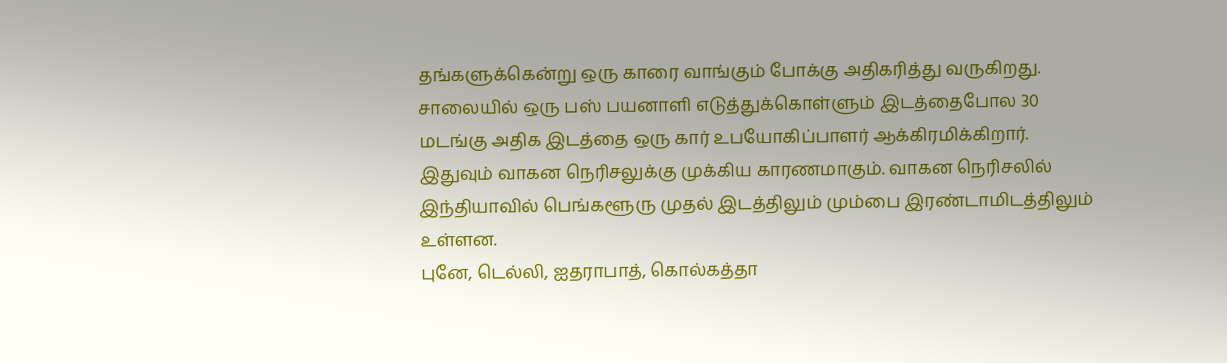தங்களுக்கென்று ஒரு காரை வாங்கும் போக்கு அதிகரித்து வருகிறது.
சாலையில் ஒரு பஸ் பயனாளி எடுத்துக்கொள்ளும் இடத்தைபோல 30 மடங்கு அதிக இடத்தை ஒரு கார் உபயோகிப்பாளர் ஆக்கிரமிக்கிறார். இதுவும் வாகன நெரிசலுக்கு முக்கிய காரணமாகும். வாகன நெரிசலில் இந்தியாவில் பெங்களூரு முதல் இடத்திலும் மும்பை இரண்டாமிடத்திலும் உள்ளன.
புனே, டெல்லி, ஐதராபாத், கொல்கத்தா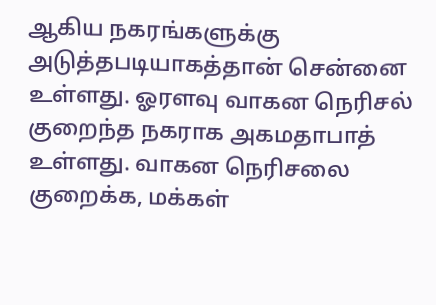ஆகிய நகரங்களுக்கு அடுத்தபடியாகத்தான் சென்னை உள்ளது. ஓரளவு வாகன நெரிசல் குறைந்த நகராக அகமதாபாத் உள்ளது. வாகன நெரிசலை குறைக்க, மக்கள்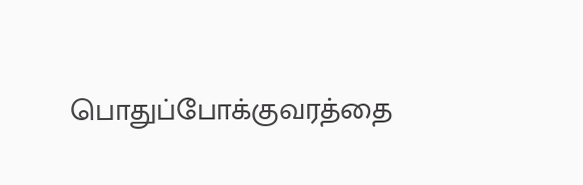பொதுப்போக்குவரத்தை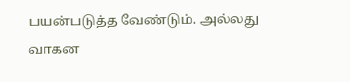பயன்படுத்த வேண்டும். அல்லது வாகன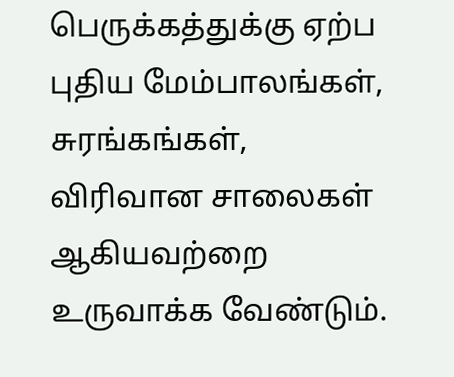பெருக்கத்துக்கு ஏற்ப புதிய மேம்பாலங்கள், சுரங்கங்கள், விரிவான சாலைகள் ஆகியவற்றை உருவாக்க வேண்டும்.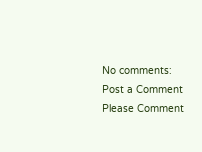No comments:
Post a Comment
Please Comment